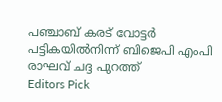പഞ്ചാബ് കരട് വോട്ടർ പട്ടികയിൽനിന്ന് ബിജെപി എംപി രാഘവ് ചദ്ദ പുറത്ത്
Editors Pick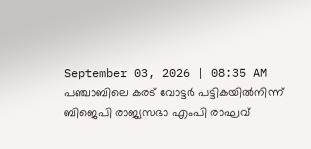September 03, 2026 | 08:35 AM
പഞ്ചാബിലെ കരട് വോട്ടർ പട്ടികയിൽനിന്ന് ബിജെപി രാജ്യസഭാ എംപി രാഘവ്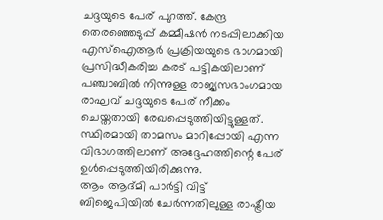ചദ്ദയുടെ പേര് പുറത്ത്. കേന്ദ്ര തെരഞ്ഞെടുപ്പ് കമ്മീഷൻ നടപ്പിലാക്കിയ എസ്ഐആർ പ്രക്രിയയുടെ ഭാഗമായി പ്രസിദ്ധീകരിച്ച കരട് പട്ടികയിലാണ് പഞ്ചാബിൽ നിന്നുള്ള രാജ്യസഭാംഗമായ രാഘവ് ചദ്ദയുടെ പേര് നീക്കം ചെയ്തതായി രേഖപ്പെടുത്തിയിട്ടുള്ളത്. സ്ഥിരമായി താമസം മാറിപ്പോയി എന്ന വിഭാഗത്തിലാണ് അദ്ദേഹത്തിന്റെ പേര് ഉൾപ്പെടുത്തിയിരിക്കുന്നു.
ആം ആദ്മി പാർട്ടി വിട്ട് ബിജെപിയിൽ ചേർന്നതിലുള്ള രാഷ്ട്രീയ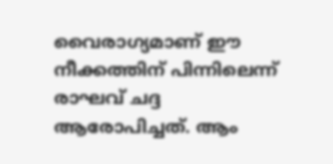വൈരാഗ്യമാണ് ഈ നീക്കത്തിന് പിന്നിലെന്ന് രാഘവ് ചദ്ദ ആരോപിച്ചത്. ആം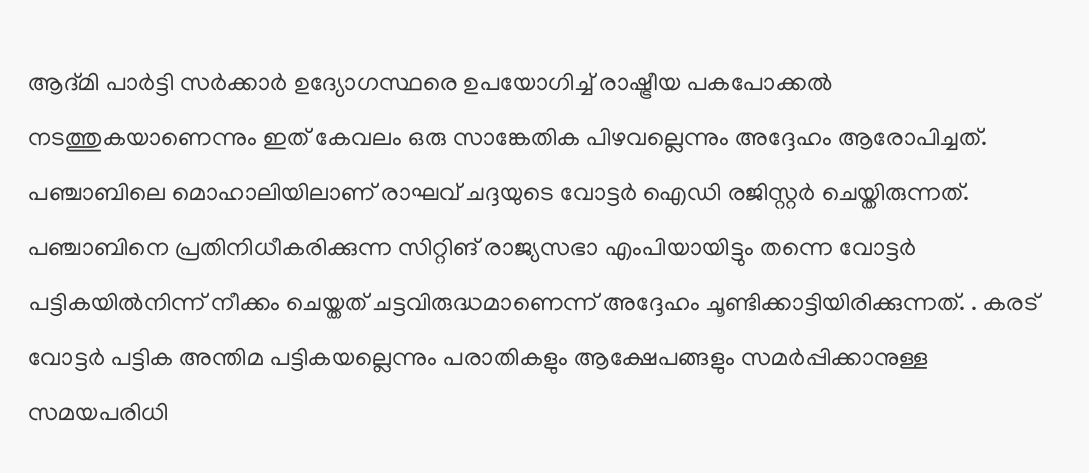ആദ്മി പാർട്ടി സർക്കാർ ഉദ്യോഗസ്ഥരെ ഉപയോഗിച്ച് രാഷ്ട്രീയ പകപോക്കൽ നടത്തുകയാണെന്നും ഇത് കേവലം ഒരു സാങ്കേതിക പിഴവല്ലെന്നും അദ്ദേഹം ആരോപിച്ചത്.
പഞ്ചാബിലെ മൊഹാലിയിലാണ് രാഘവ് ചദ്ദയുടെ വോട്ടർ ഐഡി രജിസ്റ്റർ ചെയ്തിരുന്നത്. പഞ്ചാബിനെ പ്രതിനിധീകരിക്കുന്ന സിറ്റിങ് രാജ്യസഭാ എംപിയായിട്ടും തന്നെ വോട്ടർ പട്ടികയിൽനിന്ന് നീക്കം ചെയ്തത് ചട്ടവിരുദ്ധമാണെന്ന് അദ്ദേഹം ചൂണ്ടിക്കാട്ടിയിരിക്കുന്നത്. . കരട് വോട്ടർ പട്ടിക അന്തിമ പട്ടികയല്ലെന്നും പരാതികളും ആക്ഷേപങ്ങളും സമർപ്പിക്കാനുള്ള സമയപരിധി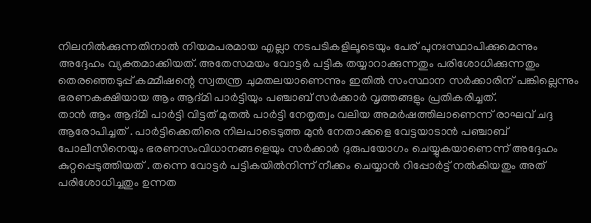നിലനിൽക്കുന്നതിനാൽ നിയമപരമായ എല്ലാ നടപടികളിലൂടെയും പേര് പുനഃസ്ഥാപിക്കുമെന്നും അദ്ദേഹം വ്യക്തമാക്കിയത്. അതേസമയം വോട്ടർ പട്ടിക തയ്യാറാക്കുന്നതും പരിശോധിക്കുന്നതും തെരഞ്ഞെടുപ്പ് കമ്മീഷന്റെ സ്വതന്ത്ര ചുമതലയാണെന്നും ഇതിൽ സംസ്ഥാന സർക്കാരിന് പങ്കില്ലെന്നും ഭരണകക്ഷിയായ ആം ആദ്മി പാർട്ടിയും പഞ്ചാബ് സർക്കാർ വൃത്തങ്ങളും പ്രതികരിച്ചത്.
താൻ ആം ആദ്മി പാർട്ടി വിട്ടത് മുതൽ പാർട്ടി നേതൃത്വം വലിയ അമർഷത്തിലാണെന്ന് രാഘവ് ചദ്ദ ആരോപിച്ചത് . പാർട്ടിക്കെതിരെ നിലപാടെടുത്ത മുൻ നേതാക്കളെ വേട്ടയാടാൻ പഞ്ചാബ് പോലീസിനെയും ഭരണസംവിധാനങ്ങളെയും സർക്കാർ ദുരുപയോഗം ചെയ്യുകയാണെന്ന് അദ്ദേഹം കുറ്റപ്പെടുത്തിയത് . തന്നെ വോട്ടർ പട്ടികയിൽനിന്ന് നീക്കം ചെയ്യാൻ റിപ്പോർട്ട് നൽകിയതും അത് പരിശോധിച്ചതും ഉന്നത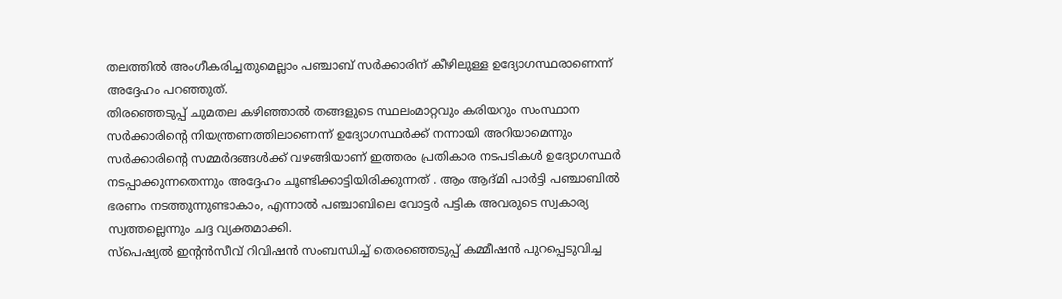തലത്തിൽ അംഗീകരിച്ചതുമെല്ലാം പഞ്ചാബ് സർക്കാരിന് കീഴിലുള്ള ഉദ്യോഗസ്ഥരാണെന്ന് അദ്ദേഹം പറഞ്ഞുത്.
തിരഞ്ഞെടുപ്പ് ചുമതല കഴിഞ്ഞാൽ തങ്ങളുടെ സ്ഥലംമാറ്റവും കരിയറും സംസ്ഥാന സർക്കാരിന്റെ നിയന്ത്രണത്തിലാണെന്ന് ഉദ്യോഗസ്ഥർക്ക് നന്നായി അറിയാമെന്നും സർക്കാരിന്റെ സമ്മർദങ്ങൾക്ക് വഴങ്ങിയാണ് ഇത്തരം പ്രതികാര നടപടികൾ ഉദ്യോഗസ്ഥർ നടപ്പാക്കുന്നതെന്നും അദ്ദേഹം ചൂണ്ടിക്കാട്ടിയിരിക്കുന്നത് . ആം ആദ്മി പാർട്ടി പഞ്ചാബിൽ ഭരണം നടത്തുന്നുണ്ടാകാം, എന്നാൽ പഞ്ചാബിലെ വോട്ടർ പട്ടിക അവരുടെ സ്വകാര്യ സ്വത്തല്ലെന്നും ചദ്ദ വ്യക്തമാക്കി.
സ്പെഷ്യൽ ഇന്റൻസീവ് റിവിഷൻ സംബന്ധിച്ച് തെരഞ്ഞെടുപ്പ് കമ്മീഷൻ പുറപ്പെടുവിച്ച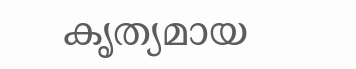കൃത്യമായ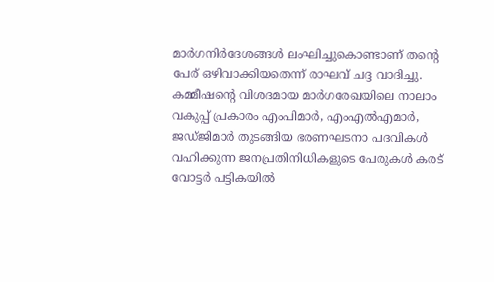മാർഗനിർദേശങ്ങൾ ലംഘിച്ചുകൊണ്ടാണ് തന്റെ പേര് ഒഴിവാക്കിയതെന്ന് രാഘവ് ചദ്ദ വാദിച്ചു. കമ്മീഷന്റെ വിശദമായ മാർഗരേഖയിലെ നാലാം വകുപ്പ് പ്രകാരം എംപിമാർ, എംഎൽഎമാർ, ജഡ്ജിമാർ തുടങ്ങിയ ഭരണഘടനാ പദവികൾ വഹിക്കുന്ന ജനപ്രതിനിധികളുടെ പേരുകൾ കരട് വോട്ടർ പട്ടികയിൽ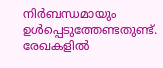നിർബന്ധമായും ഉൾപ്പെടുത്തേണ്ടതുണ്ട്. രേഖകളിൽ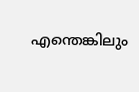എന്തെങ്കിലും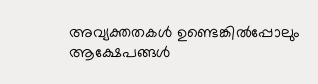അവ്യക്തതകൾ ഉണ്ടെങ്കിൽപ്പോലും ആക്ഷേപങ്ങൾ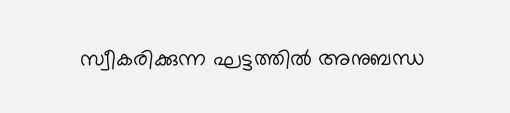സ്വീകരിക്കുന്ന ഘട്ടത്തിൽ അനുബന്ധ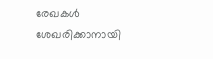രേഖകൾ ശേഖരിക്കാനായി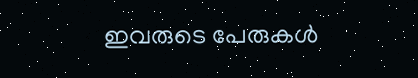ഇവരുടെ പേരുകൾ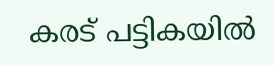കരട് പട്ടികയിൽ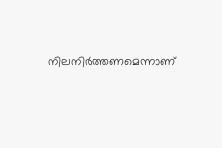നിലനിർത്തണമെന്നാണ്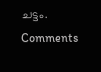ചട്ടം.
Comments